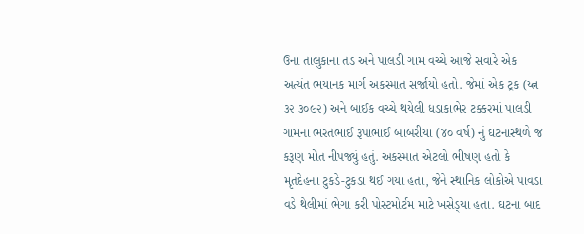ઉના તાલુકાના તડ અને પાલડી ગામ વચ્ચે આજે સવારે એક અત્યંત ભયાનક માર્ગ અકસ્માત સર્જાયો હતો. જેમાં એક ટ્રક (ય્ત્ન ૩૨ ૩૦૯૨) અને બાઈક વચ્ચે થયેલી ધડાકાભેર ટક્કરમાં પાલડી ગામના ભરતભાઈ રૂપાભાઈ બાબરીયા (૪૦ વર્ષ) નું ઘટનાસ્થળે જ કરૂણ મોત નીપજ્યું હતું. અકસ્માત એટલો ભીષણ હતો કે મૃતદેહના ટુકડે-ટુકડા થઈ ગયા હતા, જેને સ્થાનિક લોકોએ પાવડા વડે થેલીમાં ભેગા કરી પોસ્ટમોર્ટમ માટે ખસેડ્‌યા હતા. ઘટના બાદ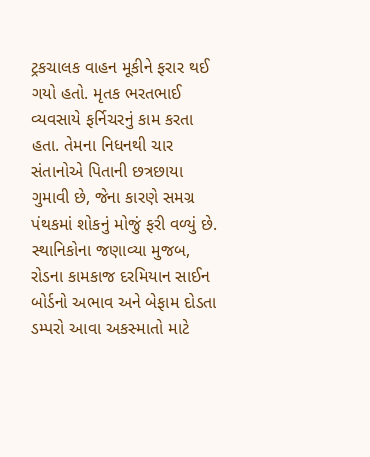ટ્રકચાલક વાહન મૂકીને ફરાર થઈ ગયો હતો. મૃતક ભરતભાઈ વ્યવસાયે ફર્નિચરનું કામ કરતા હતા. તેમના નિધનથી ચાર સંતાનોએ પિતાની છત્રછાયા ગુમાવી છે, જેના કારણે સમગ્ર પંથકમાં શોકનું મોજું ફરી વળ્યું છે. સ્થાનિકોના જણાવ્યા મુજબ, રોડના કામકાજ દરમિયાન સાઈન બોર્ડનો અભાવ અને બેફામ દોડતા ડમ્પરો આવા અકસ્માતો માટે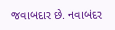જવાબદાર છે. નવાબંદર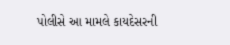પોલીસે આ મામલે કાયદેસરની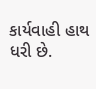કાર્યવાહી હાથ ધરી છે.